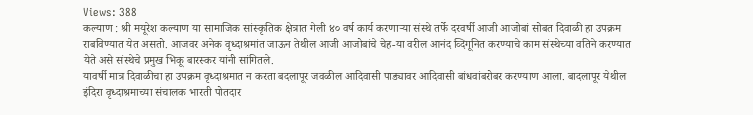Views: 388
कल्याण : श्री मयूरेश कल्याण या सामाजिक सांस्कृतिक क्षेत्रात गेली ४० वर्ष कार्य करणाऱ्या संस्थे तर्फे दरवर्षी आजी आजोबां सोबत दिवाळी हा उपक्रम राबविण्यात येत असतो. आजवर अनेक वृध्दाश्रमांत जाऊन तेथील आजी आजोबांचे चेह-या वरील आनंद व्दिगूनित करण्याचे काम संस्थेच्या वतिने करण्यात येते असे संस्थेचे प्रमुख भिकू बारस्कर यांनी सांगितले.
यावर्षी मात्र दिवाळीचा हा उपक्रम वृध्दाश्रमात न करता बदलापूर जवळील आदिवासी पाड्यावर आदिवासी बांधवांबरोबर करण्याण आला. बादलापूर येथील इंदिरा वृध्दाश्रमाच्या संचालक भारती पोतदार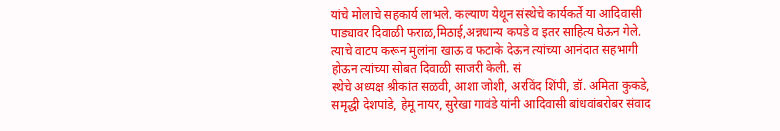यांचे मोलाचे सहकार्य लाभले. कल्याण येथून संस्थेचे कार्यकर्ते या आदिवासी पाड्यावर दिवाळी फराळ,मिठाई,अन्नधान्य कपडे व इतर साहित्य घेऊन गेले. त्याचे वाटप करून मुलांना खाऊ व फटाके देऊन त्यांच्या आनंदात सहभागी होऊन त्यांच्या सोबत दिवाळी साजरी केली. सं
स्थेचे अध्यक्ष श्रीकांत सळवी, आशा जोशी, अरविंद शिंपी, डॉ. अमिता कुकडे, समृद्धी देशपांडे, हेमू नायर, सुरेखा गावंडे यांनी आदिवासी बांधवांबरोबर संवाद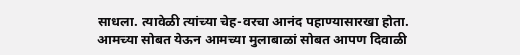साधला. त्यावेळी त्यांच्या चेह-वरचा आनंद पहाण्यासारखा होता. आमच्या सोबत येऊन आमच्या मुलाबाळां सोबत आपण दिवाळी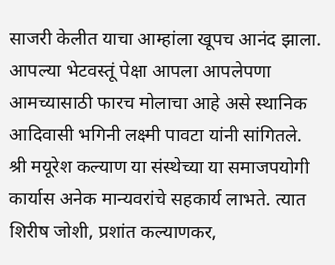साजरी केलीत याचा आम्हांला खूपच आनंद झाला. आपल्या भेटवस्तूं पेक्षा आपला आपलेपणा आमच्यासाठी फारच मोलाचा आहे असे स्थानिक आदिवासी भगिनी लक्ष्मी पावटा यांनी सांगितले.
श्री मयूरेश कल्याण या संस्थेच्या या समाजपयोगी कार्यास अनेक मान्यवरांचे सहकार्य लाभते. त्यात शिरीष जोशी, प्रशांत कल्याणकर,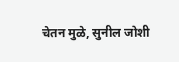चेतन मुळे, सुनील जोशी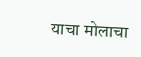याचा मोलाचा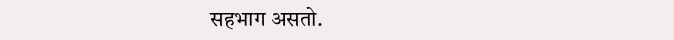सहभाग असतो.